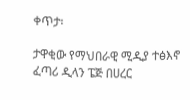ቀጥታ፡

ታዋቂው የማህበራዊ ሚዲያ ተፅእኖ ፈጣሪ ዲላን ፔጅ በሀረር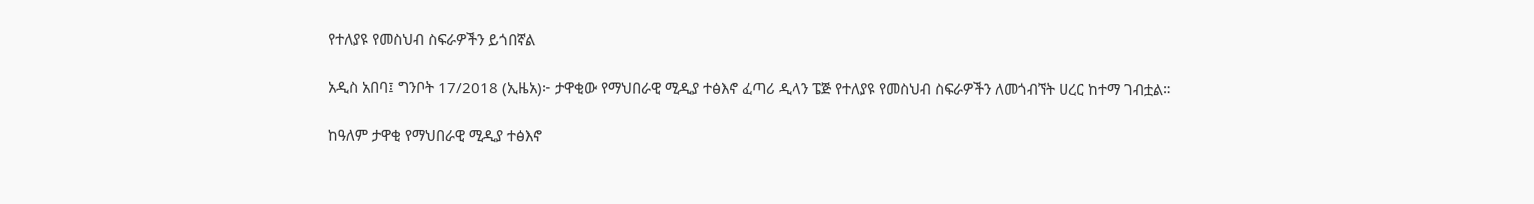የተለያዩ የመስህብ ስፍራዎችን ይጎበኛል

አዲስ አበባ፤ ግንቦት 17/2018 (ኢዜአ)፦ ታዋቂው የማህበራዊ ሚዲያ ተፅእኖ ፈጣሪ ዲላን ፔጅ የተለያዩ የመስህብ ስፍራዎችን ለመጎብኘት ሀረር ከተማ ገብቷል።

ከዓለም ታዋቂ የማህበራዊ ሚዲያ ተፅእኖ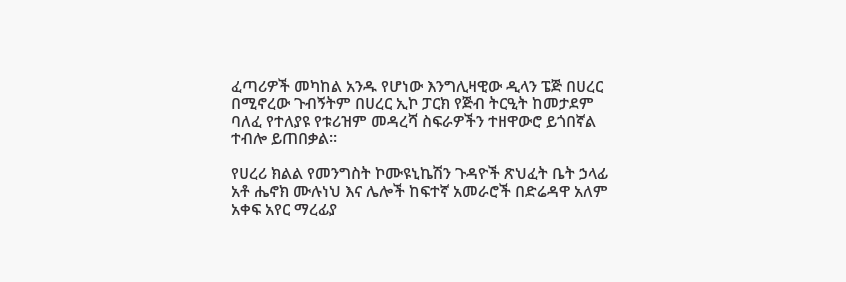ፈጣሪዎች መካከል አንዱ የሆነው እንግሊዛዊው ዲላን ፔጅ በሀረር በሚኖረው ጉብኝትም በሀረር ኢኮ ፓርክ የጅብ ትርዒት ከመታደም ባለፈ የተለያዩ የቱሪዝም መዳረሻ ስፍራዎችን ተዘዋውሮ ይጎበኛል ተብሎ ይጠበቃል።

የሀረሪ ክልል የመንግስት ኮሙዩኒኬሽን ጉዳዮች ጽህፈት ቤት ኃላፊ አቶ ሔኖክ ሙሉነህ እና ሌሎች ከፍተኛ አመራሮች በድሬዳዋ አለም አቀፍ አየር ማረፊያ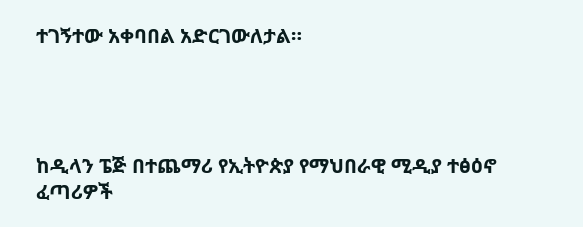ተገኝተው አቀባበል አድርገውለታል።




ከዲላን ፔጅ በተጨማሪ የኢትዮጵያ የማህበራዊ ሚዲያ ተፅዕኖ ፈጣሪዎች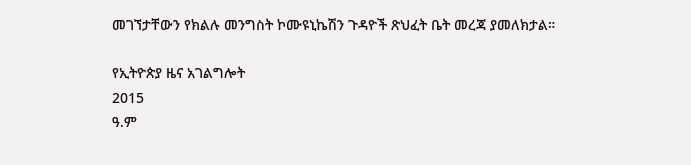መገኘታቸውን የክልሉ መንግስት ኮሙዩኒኬሽን ጉዳዮች ጽህፈት ቤት መረጃ ያመለክታል።

የኢትዮጵያ ዜና አገልግሎት
2015
ዓ.ም